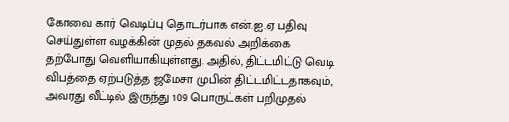கோவை கார் வெடிப்பு தொடர்பாக என்.ஐ.ஏ பதிவு செய்துள்ள வழக்கின் முதல் தகவல் அறிக்கை தற்போது வெளியாகியுள்ளது. அதில், திட்டமிட்டு வெடி விபத்தை ஏற்படுத்த ஜமேசா முபின் திட்டமிட்டதாகவும், அவரது வீட்டில் இருந்து 109 பொருட்கள் பறிமுதல்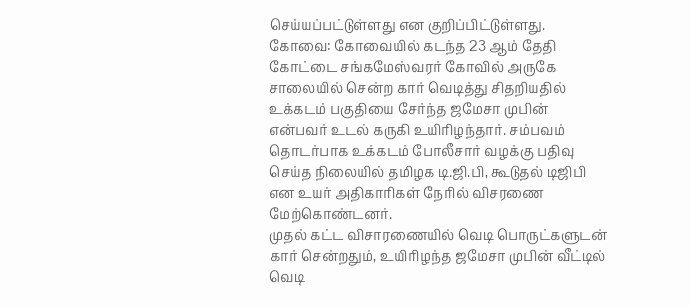செய்யப்பட்டுள்ளது என குறிப்பிட்டுள்ளது.
கோவை: கோவையில் கடந்த 23 ஆம் தேதி கோட்டை சங்கமேஸ்வரர் கோவில் அருகே சாலையில் சென்ற கார் வெடித்து சிதறியதில் உக்கடம் பகுதியை சேர்ந்த ஜமேசா முபின் என்பவர் உடல் கருகி உயிரிழந்தார். சம்பவம் தொடர்பாக உக்கடம் போலீசார் வழக்கு பதிவு செய்த நிலையில் தமிழக டி.ஜி.பி, கூடுதல் டிஜிபி என உயர் அதிகாரிகள் நேரில் விசரணை மேற்கொண்டனர்.
முதல் கட்ட விசாரணையில் வெடி பொருட்களுடன் கார் சென்றதும், உயிரிழந்த ஜமேசா முபின் வீட்டில் வெடி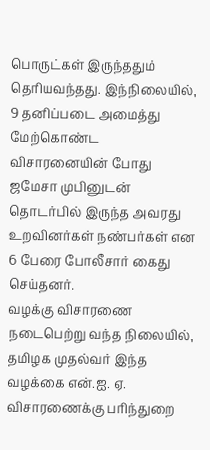பொருட்கள் இருந்ததும் தெரியவந்தது. இந்நிலையில், 9 தனிப்படை அமைத்து மேற்கொண்ட விசாரனையின் போது ஜமேசா முபினுடன் தொடர்பில் இருந்த அவரது உறவினர்கள் நண்பர்கள் என 6 பேரை போலீசார் கைது செய்தனர்.
வழக்கு விசாரணை நடைபெற்று வந்த நிலையில், தமிழக முதல்வர் இந்த வழக்கை என்.ஐ. ஏ. விசாரணைக்கு பரிந்துறை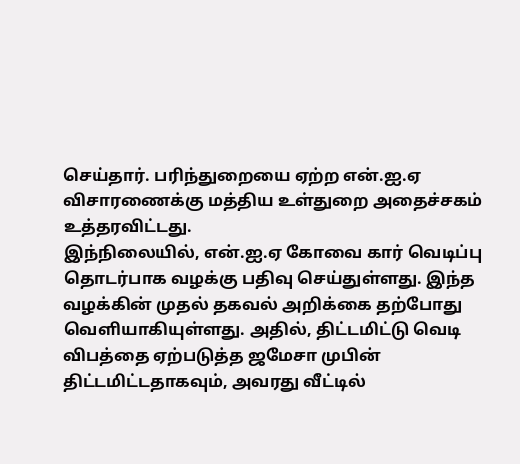செய்தார். பரிந்துறையை ஏற்ற என்.ஐ.ஏ விசாரணைக்கு மத்திய உள்துறை அதைச்சகம் உத்தரவிட்டது.
இந்நிலையில், என்.ஐ.ஏ கோவை கார் வெடிப்பு தொடர்பாக வழக்கு பதிவு செய்துள்ளது. இந்த வழக்கின் முதல் தகவல் அறிக்கை தற்போது வெளியாகியுள்ளது. அதில், திட்டமிட்டு வெடி விபத்தை ஏற்படுத்த ஜமேசா முபின் திட்டமிட்டதாகவும், அவரது வீட்டில்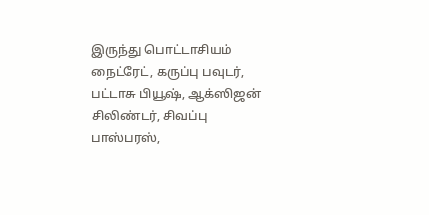இருந்து பொட்டாசியம் நைட்ரேட், கருப்பு பவுடர், பட்டாசு பியூஷ், ஆக்ஸிஜன் சிலிண்டர், சிவப்பு பாஸ்பரஸ்,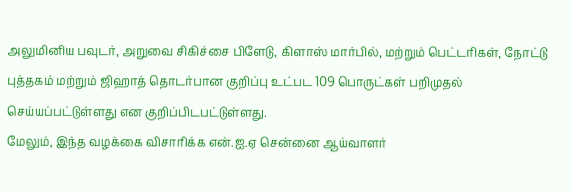அலுமினிய பவுடர், அறுவை சிகிச்சை பிளேடு, கிளாஸ் மார்பில், மற்றும் பெட்டரிகள், நோட்டு புத்தகம் மற்றும் ஜிஹாத் தொடர்பான குறிப்பு உட்பட 109 பொருட்கள் பறிமுதல் செய்யப்பட்டுள்ளது என குறிப்பிடபட்டுள்ளது.
மேலும், இந்த வழக்கை விசாரிக்க என்.ஐ.ஏ சென்னை ஆய்வாளர்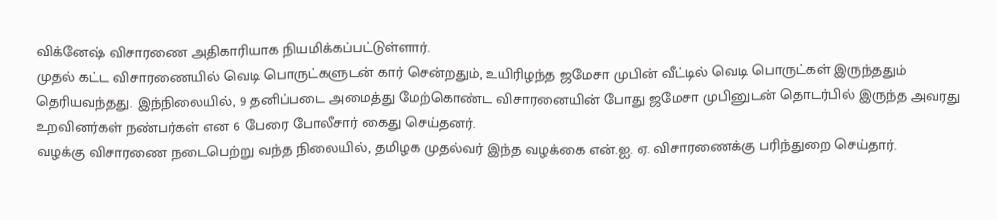விக்னேஷ் விசாரணை அதிகாரியாக நியமிக்கப்பட்டுள்ளார்.
முதல் கட்ட விசாரணையில் வெடி பொருட்களுடன் கார் சென்றதும், உயிரிழந்த ஜமேசா முபின் வீட்டில் வெடி பொருட்கள் இருந்ததும் தெரியவந்தது. இந்நிலையில், 9 தனிப்படை அமைத்து மேற்கொண்ட விசாரனையின் போது ஜமேசா முபினுடன் தொடர்பில் இருந்த அவரது உறவினர்கள் நண்பர்கள் என 6 பேரை போலீசார் கைது செய்தனர்.
வழக்கு விசாரணை நடைபெற்று வந்த நிலையில், தமிழக முதல்வர் இந்த வழக்கை என்.ஐ. ஏ. விசாரணைக்கு பரிந்துறை செய்தார்.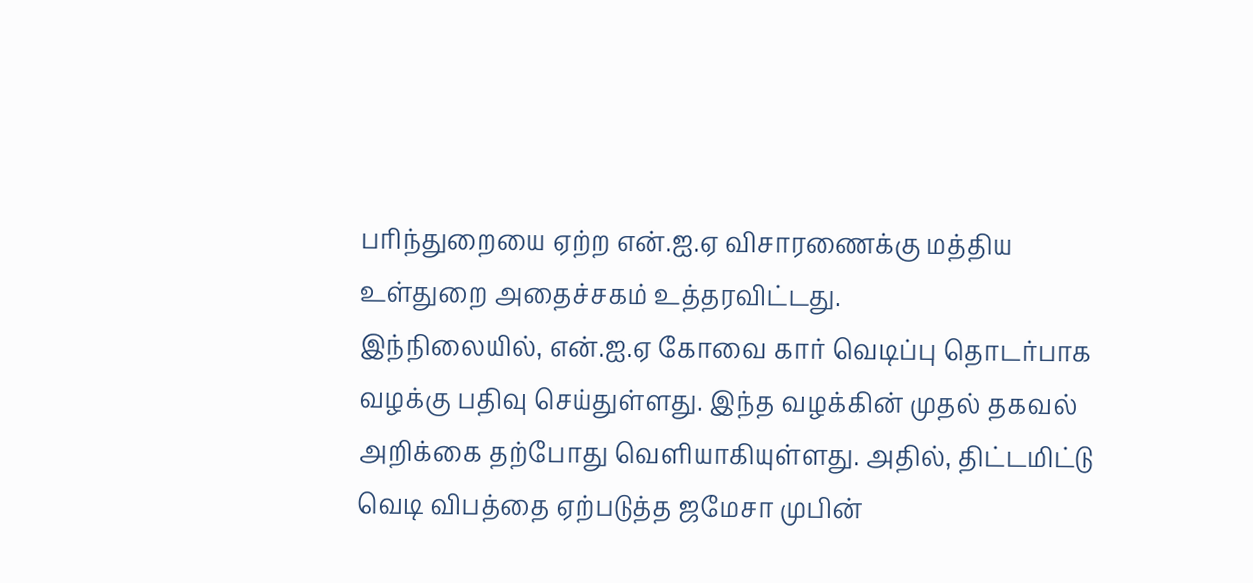பரிந்துறையை ஏற்ற என்.ஐ.ஏ விசாரணைக்கு மத்திய உள்துறை அதைச்சகம் உத்தரவிட்டது.
இந்நிலையில், என்.ஐ.ஏ கோவை கார் வெடிப்பு தொடர்பாக வழக்கு பதிவு செய்துள்ளது. இந்த வழக்கின் முதல் தகவல் அறிக்கை தற்போது வெளியாகியுள்ளது. அதில், திட்டமிட்டு வெடி விபத்தை ஏற்படுத்த ஜமேசா முபின்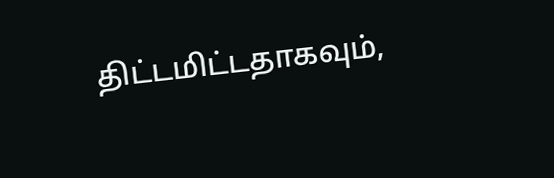திட்டமிட்டதாகவும்,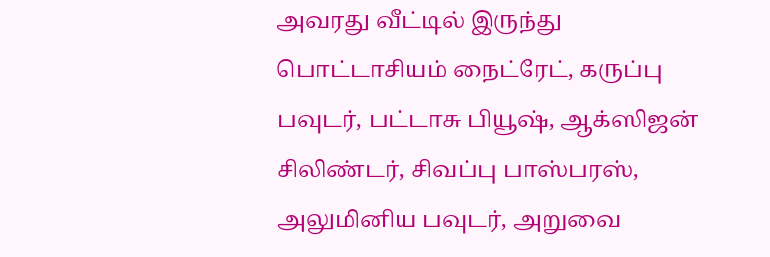அவரது வீட்டில் இருந்து பொட்டாசியம் நைட்ரேட், கருப்பு பவுடர், பட்டாசு பியூஷ், ஆக்ஸிஜன் சிலிண்டர், சிவப்பு பாஸ்பரஸ், அலுமினிய பவுடர், அறுவை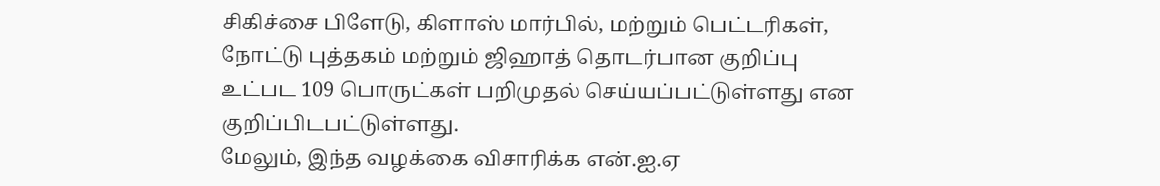சிகிச்சை பிளேடு, கிளாஸ் மார்பில், மற்றும் பெட்டரிகள், நோட்டு புத்தகம் மற்றும் ஜிஹாத் தொடர்பான குறிப்பு உட்பட 109 பொருட்கள் பறிமுதல் செய்யப்பட்டுள்ளது என குறிப்பிடபட்டுள்ளது.
மேலும், இந்த வழக்கை விசாரிக்க என்.ஐ.ஏ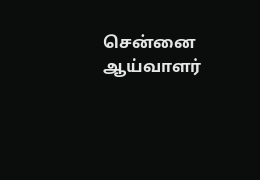சென்னை ஆய்வாளர்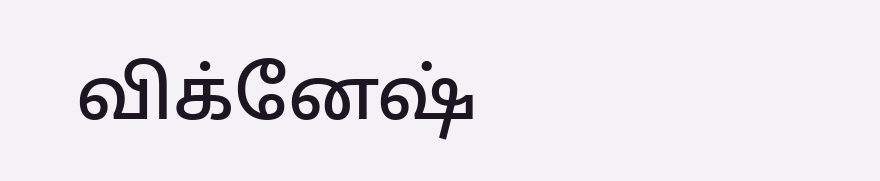விக்னேஷ்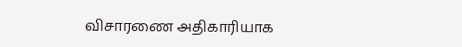விசாரணை அதிகாரியாக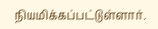நியமிக்கப்பட்டுள்ளார்.